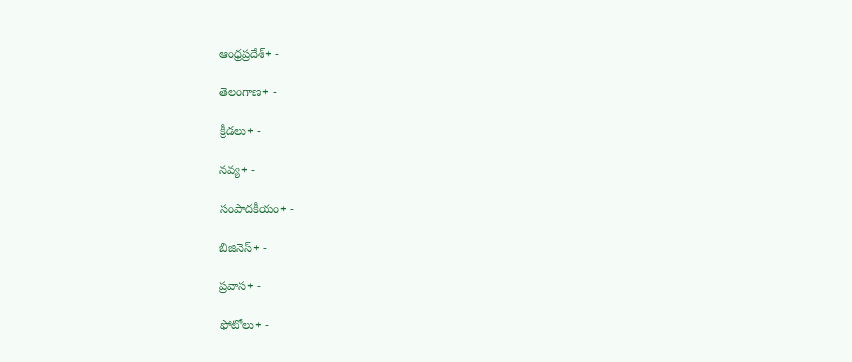ఆంధ్రప్రదేశ్+ -

తెలంగాణ+ -

క్రీడలు+ -

నవ్య+ -

సంపాదకీయం+ -

బిజినెస్+ -

ప్రవాస+ -

ఫోటోలు+ -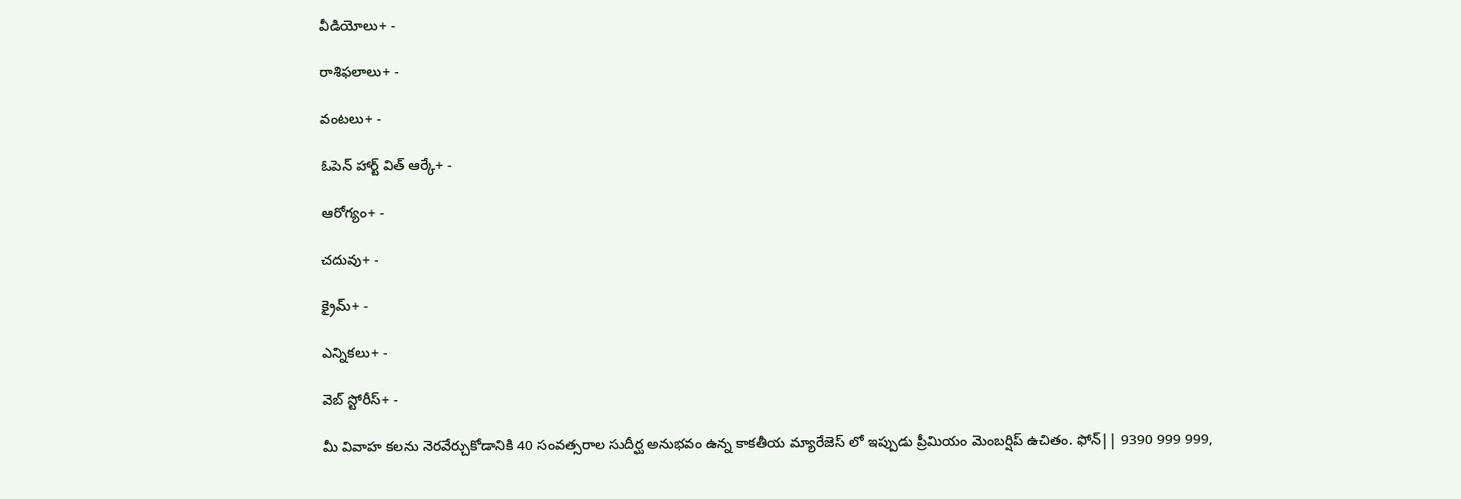వీడియోలు+ -

రాశిఫలాలు+ -

వంటలు+ -

ఓపెన్ హార్ట్ విత్ ఆర్కే+ -

ఆరోగ్యం+ -

చదువు+ -

క్రైమ్+ -

ఎన్నికలు+ -

వెబ్ స్టోరీస్+ -

మీ వివాహ కలను నెరవేర్చుకోడానికి 40 సంవత్సరాల సుదీర్ఘ అనుభవం ఉన్న కాకతీయ మ్యారేజెస్ లో ఇప్పుడు ప్రీమియం మెంబర్షిప్ ఉచితం. ఫోన్|| 9390 999 999,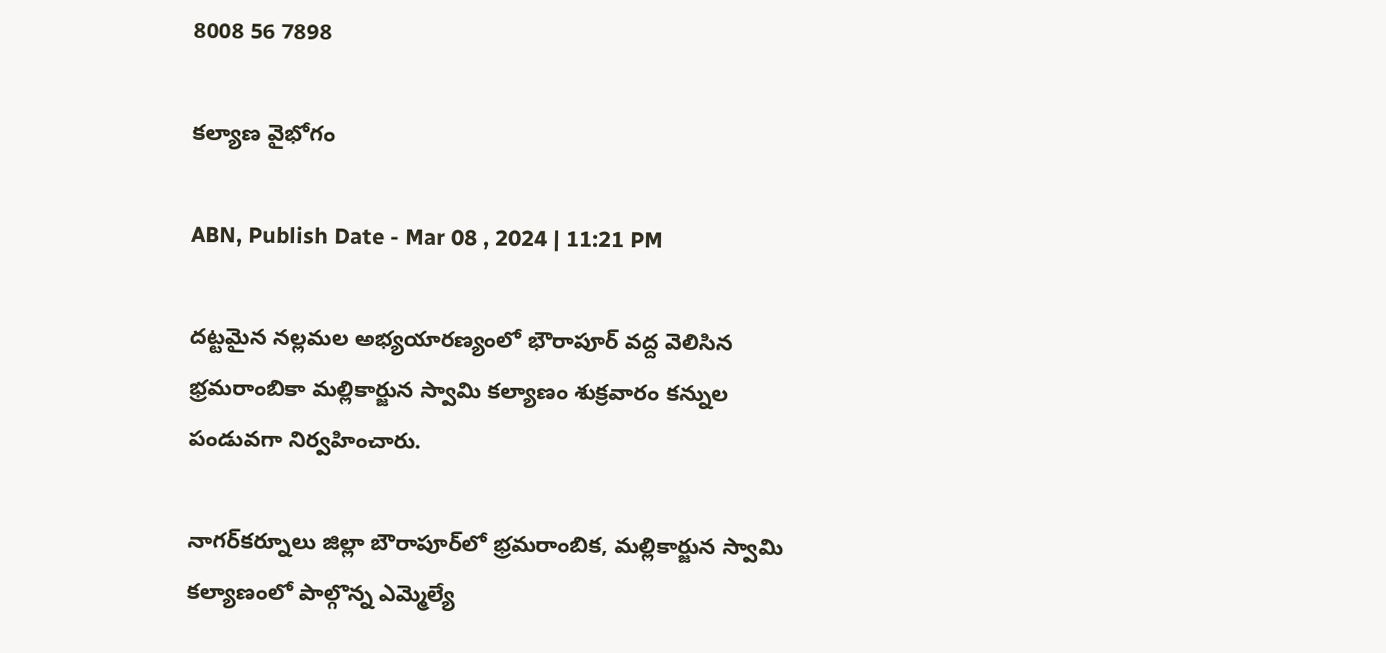8008 56 7898

కల్యాణ వైభోగం

ABN, Publish Date - Mar 08 , 2024 | 11:21 PM

దట్టమైన నల్లమల అభ్యయారణ్యంలో భౌరాపూర్‌ వద్ద వెలిసిన భ్రమరాంబికా మల్లికార్జున స్వామి కల్యాణం శుక్రవారం కన్నుల పండువగా నిర్వహించారు.

నాగర్‌కర్నూలు జిల్లా బౌరాపూర్‌లో భ్రమరాంబిక, మల్లికార్జున స్వామి కల్యాణంలో పాల్గొన్న ఎమ్మెల్యే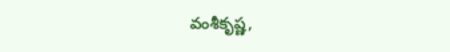వంశీకృష్ణ,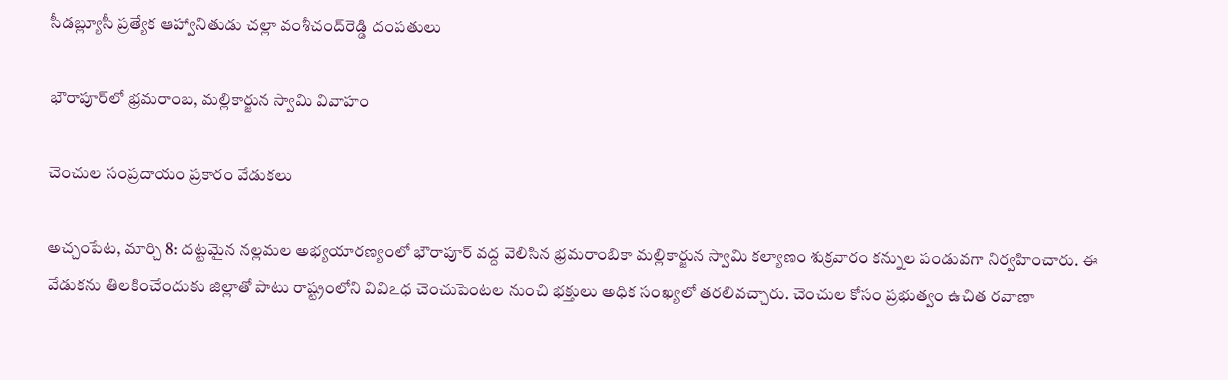సీడబ్ల్యూసీ ప్రత్యేక ఆహ్వానితుడు చల్లా వంశీచంద్‌రెడ్డి దంపతులు

భౌరాపూర్‌లో భ్రమరాంబ, మల్లికార్జున స్వామి వివాహం

చెంచుల సంప్రదాయం ప్రకారం వేడుకలు

అచ్చంపేట, మార్చి 8: దట్టమైన నల్లమల అభ్యయారణ్యంలో భౌరాపూర్‌ వద్ద వెలిసిన భ్రమరాంబికా మల్లికార్జున స్వామి కల్యాణం శుక్రవారం కన్నుల పండువగా నిర్వహించారు. ఈ వేడుకను తిలకించేందుకు జిల్లాతో పాటు రాష్ట్రంలోని వివిఽధ చెంచుపెంటల నుంచి భక్తులు అధిక సంఖ్యలో తరలివచ్చారు. చెంచుల కోసం ప్రభుత్వం ఉచిత రవాణా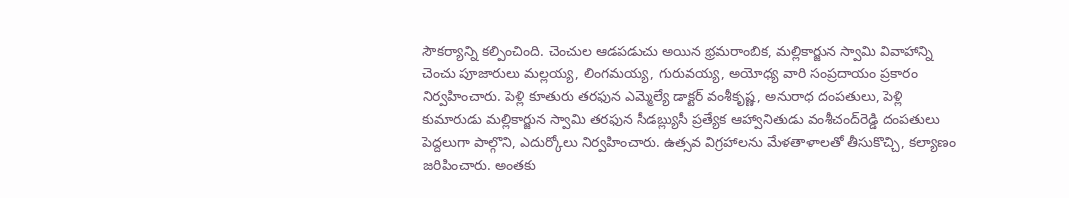సౌకర్యాన్ని కల్పించింది. చెంచుల ఆడపడుచు అయిన భ్రమరాంబిక, మల్లికార్జున స్వామి వివాహాన్ని చెంచు పూజారులు మల్లయ్య, లింగమయ్య, గురువయ్య, అయోధ్య వారి సంప్రదాయం ప్రకారం నిర్వహించారు. పెళ్లి కూతురు తరఫున ఎమ్మెల్యే డాక్టర్‌ వంశీకృష్ణ, అనురాధ దంపతులు, పెళ్లి కుమారుడు మల్లికార్జున స్వామి తరఫున సీడబ్ల్యుసీ ప్రత్యేక ఆహ్వానితుడు వంశీచంద్‌రెడ్డి దంపతులు పెద్దలుగా పాల్గొని, ఎదుర్కోలు నిర్వహించారు. ఉత్సవ విగ్రహాలను మేళతాళాలతో తీసుకొచ్చి, కల్యాణం జరిపించారు. అంతకు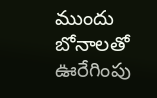ముందు బోనాలతో ఊరేగింపు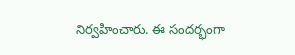నిర్వహించారు. ఈ సందర్భంగా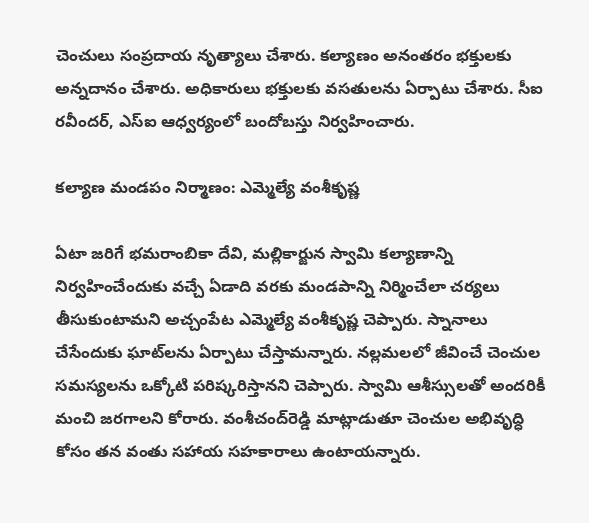చెంచులు సంప్రదాయ నృత్యాలు చేశారు. కల్యాణం అనంతరం భక్తులకు అన్నదానం చేశారు. అధికారులు భక్తులకు వసతులను ఏర్పాటు చేశారు. సీఐ రవీందర్‌, ఎస్‌ఐ ఆధ్వర్యంలో బందోబస్తు నిర్వహించారు.

కల్యాణ మండపం నిర్మాణం: ఎమ్మెల్యే వంశీకృష్ణ

ఏటా జరిగే భమరాంబికా దేవి, మల్లికార్జున స్వామి కల్యాణాన్ని నిర్వహించేందుకు వచ్చే ఏడాది వరకు మండపాన్ని నిర్మించేలా చర్యలు తీసుకుంటామని అచ్చంపేట ఎమ్మెల్యే వంశీకృష్ణ చెప్పారు. స్నానాలు చేసేందుకు ఘాట్‌లను ఏర్పాటు చేస్తామన్నారు. నల్లమలలో జీవించే చెంచుల సమస్యలను ఒక్కోటి పరిష్కరిస్తానని చెప్పారు. స్వామి ఆశీస్సులతో అందరికీ మంచి జరగాలని కోరారు. వంశీచంద్‌రెడ్డి మాట్లాడుతూ చెంచుల అభివృద్ధి కోసం తన వంతు సహాయ సహకారాలు ఉంటాయన్నారు.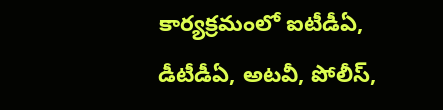కార్యక్రమంలో ఐటీడీఏ, డీటీడీఏ, అటవీ, పోలీస్‌,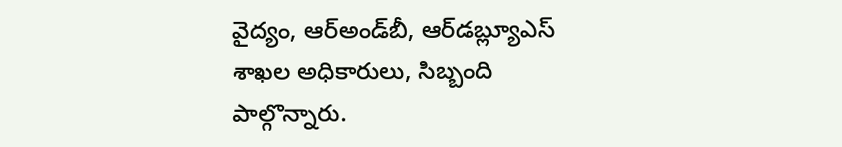వైద్యం, ఆర్‌అండ్‌బీ, ఆర్‌డబ్ల్యూఎస్‌ శాఖల అధికారులు, సిబ్బంది పాల్గొన్నారు.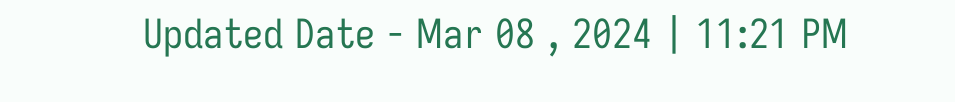Updated Date - Mar 08 , 2024 | 11:21 PM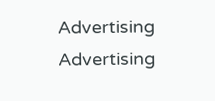Advertising
Advertising